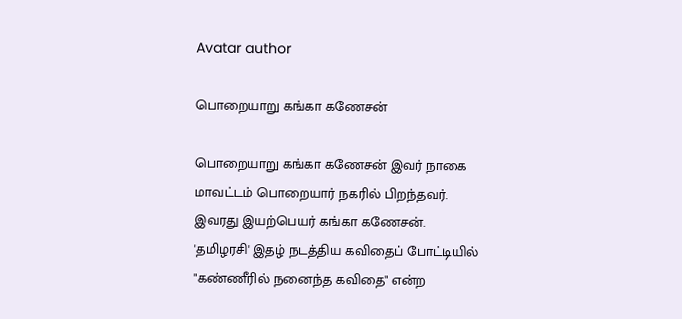Avatar author

பொறையாறு கங்கா கணேசன்

பொறையாறு கங்கா கணேசன் இவர் நாகை மாவட்டம் பொறையார் நகரில் பிறந்தவர். இவரது இயற்பெயர் கங்கா கணேசன். 'தமிழரசி' இதழ் நடத்திய கவிதைப் போட்டியில் "கண்ணீரில் நனைந்த கவிதை" என்ற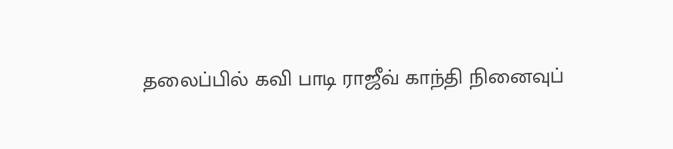தலைப்பில் கவி பாடி ராஜீவ் காந்தி நினைவுப்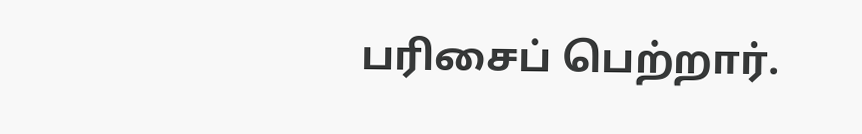பரிசைப் பெற்றார்.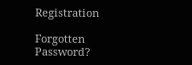Registration

Forgotten Password?